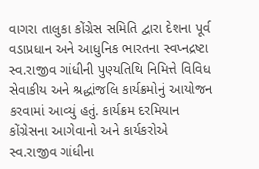વાગરા તાલુકા કોંગ્રેસ સમિતિ દ્વારા દેશના પૂર્વ વડાપ્રધાન અને આધુનિક ભારતના સ્વપ્નદ્રષ્ટા સ્વ.રાજીવ ગાંધીની પુણ્યતિથિ નિમિત્તે વિવિધ સેવાકીય અને શ્રદ્ધાંજલિ કાર્યક્રમોનું આયોજન કરવામાં આવ્યું હતું. કાર્યક્રમ દરમિયાન કોંગ્રેસના આગેવાનો અને કાર્યકરોએ સ્વ.રાજીવ ગાંધીના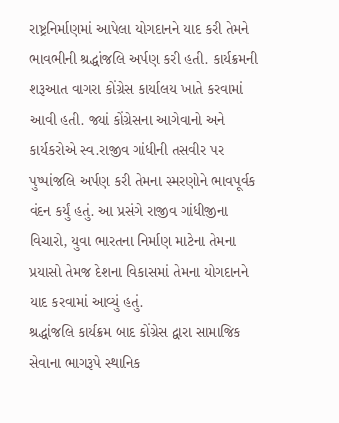રાષ્ટ્રનિર્માણમાં આપેલા યોગદાનને યાદ કરી તેમને ભાવભીની શ્રદ્ધાંજલિ અર્પણ કરી હતી. કાર્યક્રમની શરૂઆત વાગરા કોંગ્રેસ કાર્યાલય ખાતે કરવામાં આવી હતી. જ્યાં કોંગ્રેસના આગેવાનો અને કાર્યકરોએ સ્વ.રાજીવ ગાંધીની તસવીર પર પુષ્પાંજલિ અર્પણ કરી તેમના સ્મરણોને ભાવપૂર્વક વંદન કર્યું હતું. આ પ્રસંગે રાજીવ ગાંધીજીના વિચારો, યુવા ભારતના નિર્માણ માટેના તેમના પ્રયાસો તેમજ દેશના વિકાસમાં તેમના યોગદાનને યાદ કરવામાં આવ્યું હતું.
શ્રદ્ધાંજલિ કાર્યક્રમ બાદ કોંગ્રેસ દ્વારા સામાજિક સેવાના ભાગરૂપે સ્થાનિક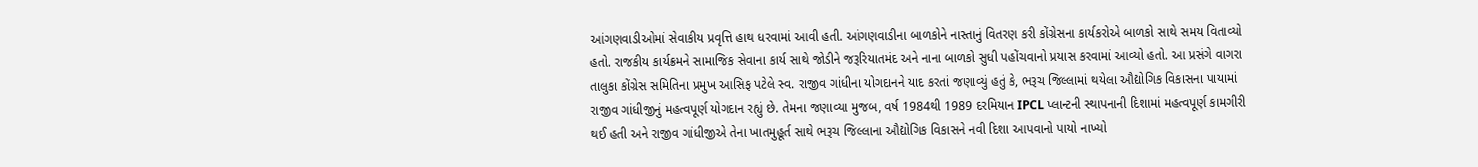આંગણવાડીઓમાં સેવાકીય પ્રવૃત્તિ હાથ ધરવામાં આવી હતી. આંગણવાડીના બાળકોને નાસ્તાનું વિતરણ કરી કોંગ્રેસના કાર્યકરોએ બાળકો સાથે સમય વિતાવ્યો હતો. રાજકીય કાર્યક્રમને સામાજિક સેવાના કાર્ય સાથે જોડીને જરૂરિયાતમંદ અને નાના બાળકો સુધી પહોંચવાનો પ્રયાસ કરવામાં આવ્યો હતો. આ પ્રસંગે વાગરા તાલુકા કોંગ્રેસ સમિતિના પ્રમુખ આસિફ પટેલે સ્વ. રાજીવ ગાંધીના યોગદાનને યાદ કરતાં જણાવ્યું હતું કે, ભરૂચ જિલ્લામાં થયેલા ઔદ્યોગિક વિકાસના પાયામાં રાજીવ ગાંધીજીનું મહત્વપૂર્ણ યોગદાન રહ્યું છે. તેમના જણાવ્યા મુજબ, વર્ષ 1984થી 1989 દરમિયાન IPCL પ્લાન્ટની સ્થાપનાની દિશામાં મહત્વપૂર્ણ કામગીરી થઈ હતી અને રાજીવ ગાંધીજીએ તેના ખાતમુહૂર્ત સાથે ભરૂચ જિલ્લાના ઔદ્યોગિક વિકાસને નવી દિશા આપવાનો પાયો નાખ્યો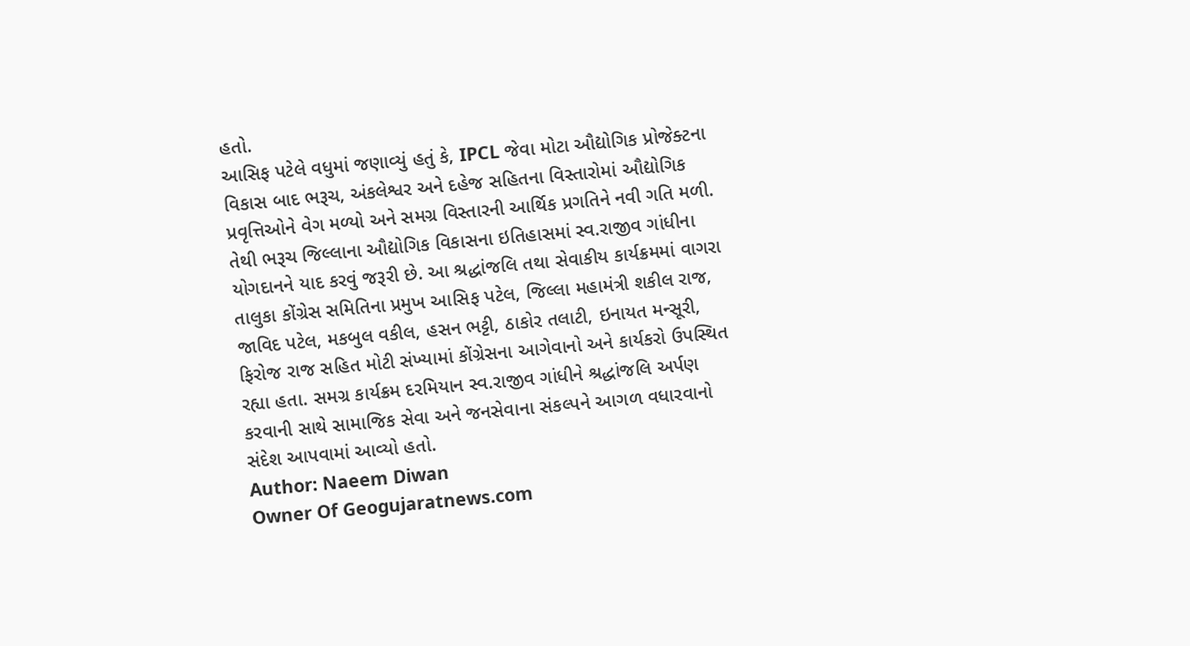હતો.
આસિફ પટેલે વધુમાં જણાવ્યું હતું કે, IPCL જેવા મોટા ઔદ્યોગિક પ્રોજેક્ટના વિકાસ બાદ ભરૂચ, અંકલેશ્વર અને દહેજ સહિતના વિસ્તારોમાં ઔદ્યોગિક પ્રવૃત્તિઓને વેગ મળ્યો અને સમગ્ર વિસ્તારની આર્થિક પ્રગતિને નવી ગતિ મળી. તેથી ભરૂચ જિલ્લાના ઔદ્યોગિક વિકાસના ઇતિહાસમાં સ્વ.રાજીવ ગાંધીના યોગદાનને યાદ કરવું જરૂરી છે. આ શ્રદ્ધાંજલિ તથા સેવાકીય કાર્યક્રમમાં વાગરા તાલુકા કોંગ્રેસ સમિતિના પ્રમુખ આસિફ પટેલ, જિલ્લા મહામંત્રી શકીલ રાજ, જાવિદ પટેલ, મકબુલ વકીલ, હસન ભટ્ટી, ઠાકોર તલાટી, ઇનાયત મન્સૂરી, ફિરોજ રાજ સહિત મોટી સંખ્યામાં કોંગ્રેસના આગેવાનો અને કાર્યકરો ઉપસ્થિત રહ્યા હતા. સમગ્ર કાર્યક્રમ દરમિયાન સ્વ.રાજીવ ગાંધીને શ્રદ્ધાંજલિ અર્પણ કરવાની સાથે સામાજિક સેવા અને જનસેવાના સંકલ્પને આગળ વધારવાનો સંદેશ આપવામાં આવ્યો હતો.
Author: Naeem Diwan
Owner Of Geogujaratnews.com